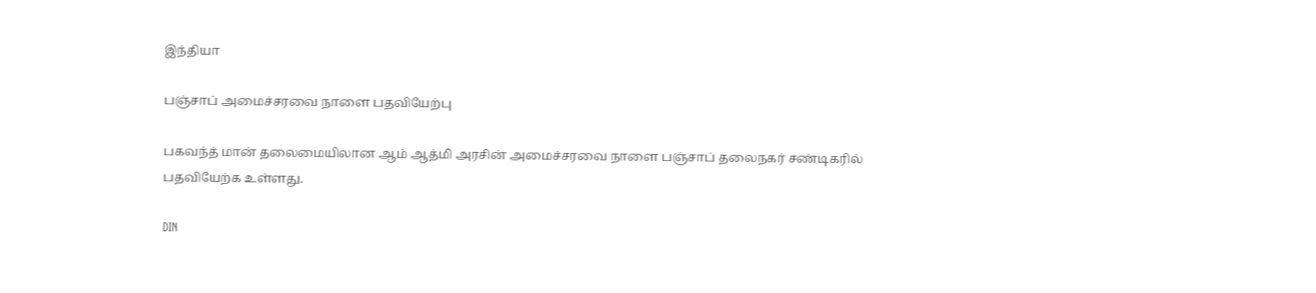இந்தியா

பஞ்சாப் அமைச்சரவை நாளை பதவியேற்பு

பகவந்த் மான் தலைமையிலான ஆம் ஆத்மி அரசின் அமைச்சரவை நாளை பஞ்சாப் தலைநகர் சண்டிகரில் பதவியேற்க உள்ளது.

DIN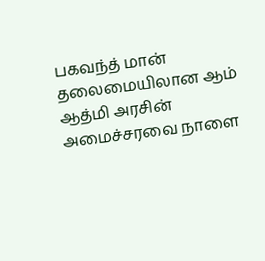பகவந்த் மான் தலைமையிலான ஆம் ஆத்மி அரசின் அமைச்சரவை நாளை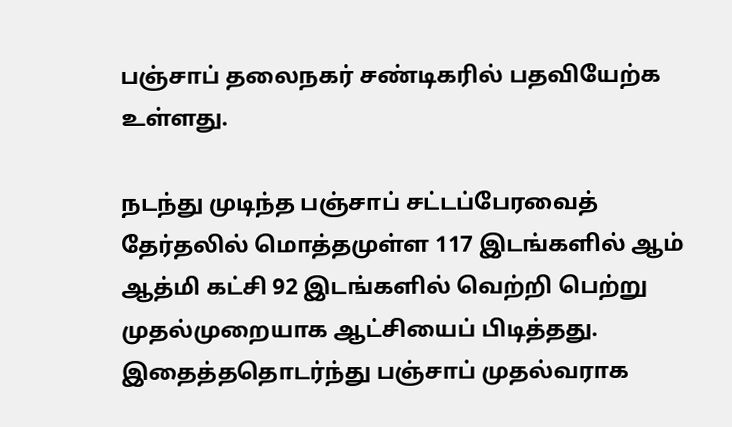பஞ்சாப் தலைநகர் சண்டிகரில் பதவியேற்க உள்ளது.

நடந்து முடிந்த பஞ்சாப் சட்டப்பேரவைத் தேர்தலில் மொத்தமுள்ள 117 இடங்களில் ஆம் ஆத்மி கட்சி 92 இடங்களில் வெற்றி பெற்று முதல்முறையாக ஆட்சியைப் பிடித்தது.  இதைத்ததொடர்ந்து பஞ்சாப் முதல்வராக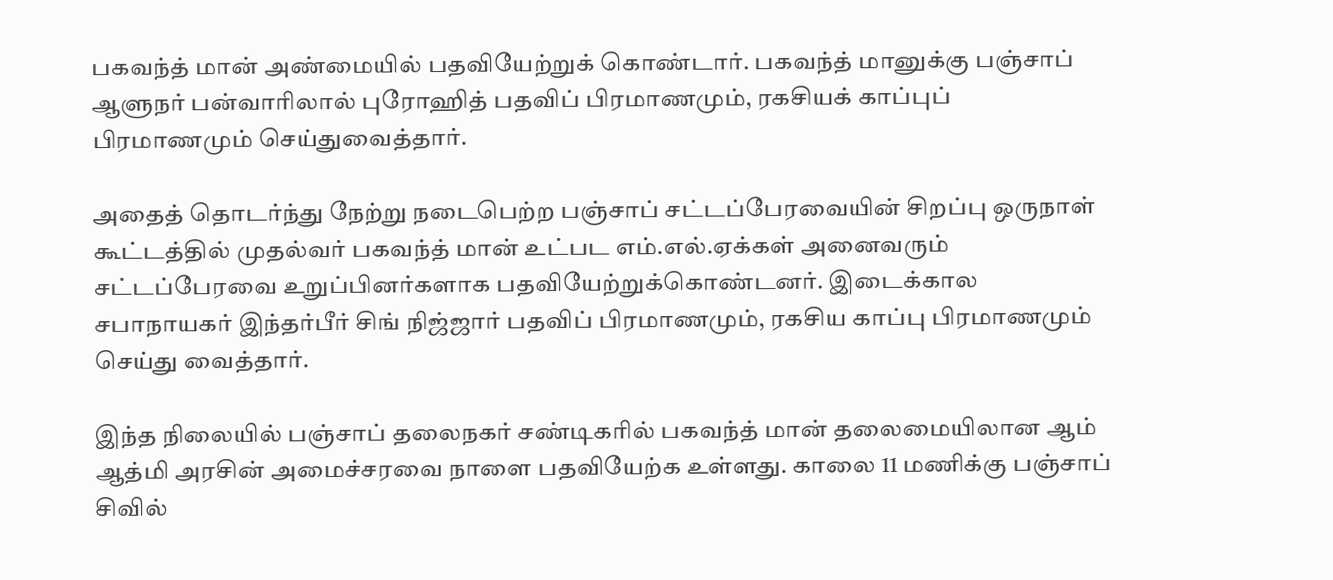பகவந்த் மான் அண்மையில் பதவியேற்றுக் கொண்டார். பகவந்த் மானுக்கு பஞ்சாப் ஆளுநர் பன்வாரிலால் புரோஹித் பதவிப் பிரமாணமும், ரகசியக் காப்புப் பிரமாணமும் செய்துவைத்தார்.

அதைத் தொடர்ந்து நேற்று நடைபெற்ற பஞ்சாப் சட்டப்பேரவையின் சிறப்பு ஒருநாள் கூட்டத்தில் முதல்வர் பகவந்த் மான் உட்பட எம்.எல்.ஏக்கள் அனைவரும் சட்டப்பேரவை உறுப்பினர்களாக பதவியேற்றுக்கொண்டனர். இடைக்கால சபாநாயகர் இந்தர்பீர் சிங் நிஜ்ஜார் பதவிப் பிரமாணமும், ரகசிய காப்பு பிரமாணமும் செய்து வைத்தார்.

இந்த நிலையில் பஞ்சாப் தலைநகர் சண்டிகரில் பகவந்த் மான் தலைமையிலான ஆம் ஆத்மி அரசின் அமைச்சரவை நாளை பதவியேற்க உள்ளது. காலை 11 மணிக்கு பஞ்சாப் சிவில்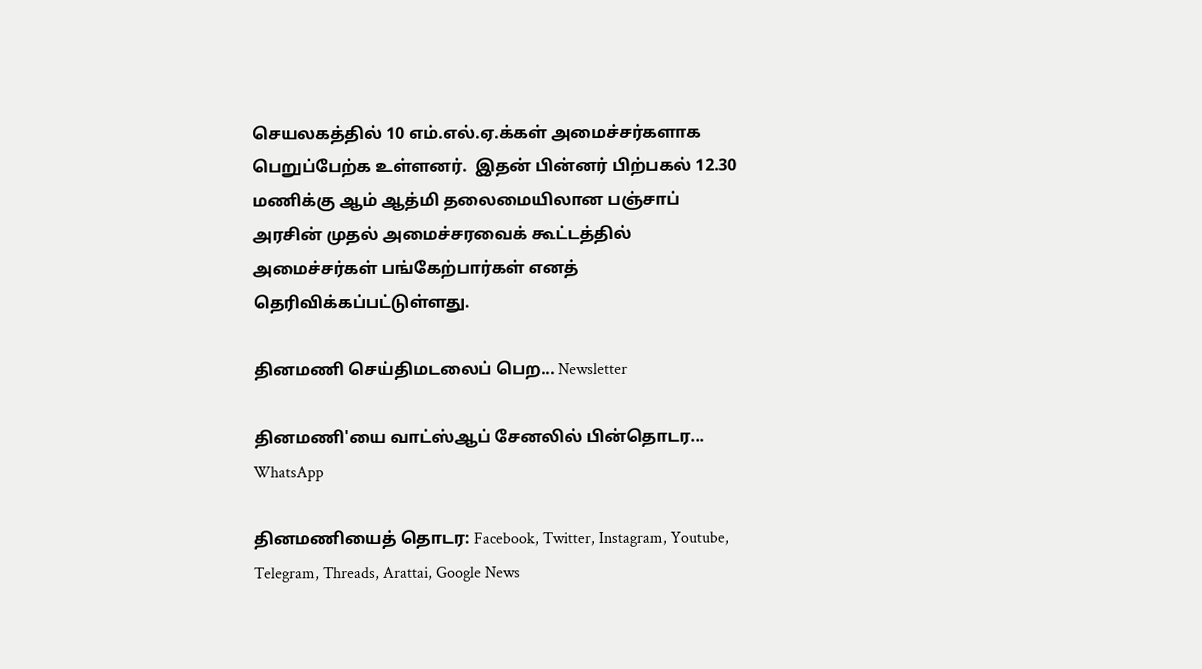செயலகத்தில் 10 எம்.எல்.ஏ.க்கள் அமைச்சர்களாக பெறுப்பேற்க உள்ளனர்.  இதன் பின்னர் பிற்பகல் 12.30 மணிக்கு ஆம் ஆத்மி தலைமையிலான பஞ்சாப் அரசின் முதல் அமைச்சரவைக் கூட்டத்தில் அமைச்சர்கள் பங்கேற்பார்கள் எனத் தெரிவிக்கப்பட்டுள்ளது.

தினமணி செய்திமடலைப் பெற... Newsletter

தினமணி'யை வாட்ஸ்ஆப் சேனலில் பின்தொடர... WhatsApp

தினமணியைத் தொடர: Facebook, Twitter, Instagram, Youtube, Telegram, Threads, Arattai, Google News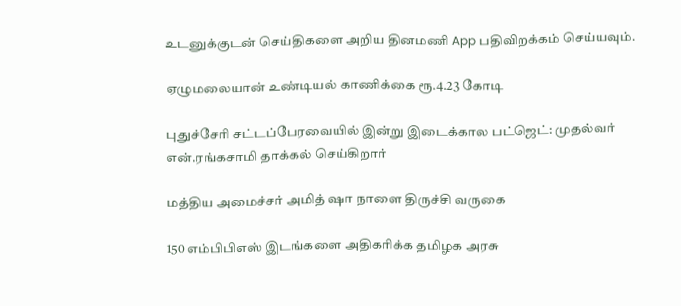உடனுக்குடன் செய்திகளை அறிய தினமணி App பதிவிறக்கம் செய்யவும்.

ஏழுமலையான் உண்டியல் காணிக்கை ரூ.4.23 கோடி

புதுச்சேரி சட்டப்பேரவையில் இன்று இடைக்கால பட்ஜெட்: முதல்வர் என்.ரங்கசாமி தாக்கல் செய்கிறார்

மத்திய அமைச்சர் அமித் ஷா நாளை திருச்சி வருகை

150 எம்பிபிஎஸ் இடங்களை அதிகரிக்க தமிழக அரசு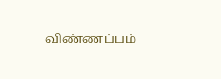விண்ணப்பம்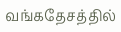வங்கதேசத்தில்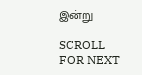இன்று

SCROLL FOR NEXT